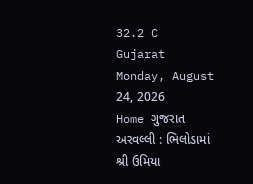32.2 C
Gujarat
Monday, August 24, 2026
Home ગુજરાત અરવલ્લી : ભિલોડામાં શ્રી ઉમિયા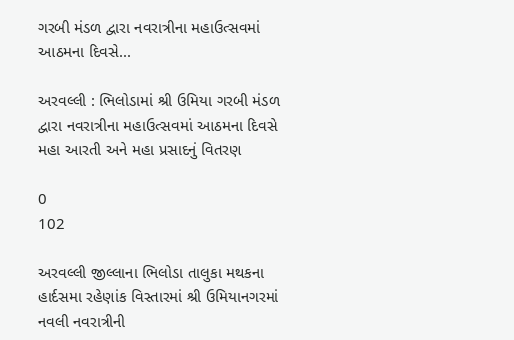ગરબી મંડળ દ્વારા નવરાત્રીના મહાઉત્સવમાં આઠમના દિવસે...

અરવલ્લી : ભિલોડામાં શ્રી ઉમિયા ગરબી મંડળ દ્વારા નવરાત્રીના મહાઉત્સવમાં આઠમના દિવસે મહા આરતી અને મહા પ્રસાદનું વિતરણ

0
102

અરવલ્લી જીલ્લાના ભિલોડા તાલુકા મથકના હાર્દસમા રહેણાંક વિસ્તારમાં શ્રી ઉમિયાનગરમાં નવલી નવરાત્રીની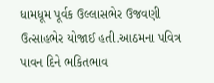ધામધૂમ પૂર્વક ઉલ્લાસભેર ઉજવણી ઉત્સાહભેર યોજાઈ હતી.આઠમના પવિત્ર પાવન દિને ભકિતભાવ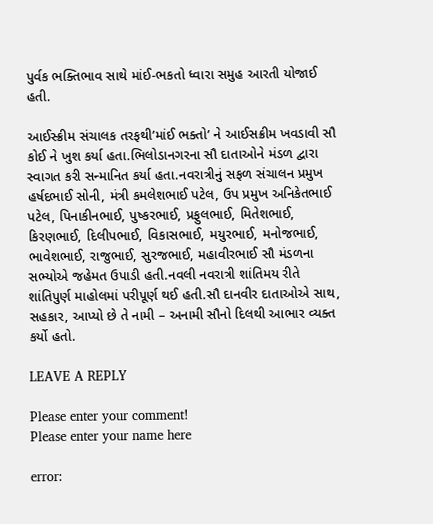પુર્વક ભક્તિભાવ સાથે માંઈ-ભકતો ધ્વારા સમુહ આરતી યોજાઈ હતી.

આઈસ્ક્રીમ સંચાલક તરફથી’માંઈ ભક્તો’ ને આઈસક્રીમ ખવડાવી સૌ કોઈ ને ખુશ કર્યા હતા.ભિલોડાનગરના સૌ દાતાઓને મંડળ દ્વારા સ્વાગત કરી સન્માનિત કર્યા હતા.નવરાત્રીનું સફળ સંચાલન પ્રમુખ હર્ષદભાઈ સોની, મંત્રી કમલેશભાઈ પટેલ, ઉપ પ્રમુખ અનિકેતભાઈ પટેલ, પિનાકીનભાઈ, પુષ્કરભાઈ, પ્રફુલભાઈ, મિતેશભાઈ, કિરણભાઈ, દિલીપભાઈ, વિકાસભાઈ, મયુરભાઈ, મનોજભાઈ, ભાવેશભાઈ, રાજુભાઈ, સુરજભાઈ, મહાવીરભાઈ સૌ મંડળના સભ્યોએ જહેમત ઉપાડી હતી.નવલી નવરાત્રી શાંતિમય રીતે શાંતિપુર્ણ માહોલમાં પરીપૂર્ણ થઈ હતી.સૌ દાનવીર દાતાઓએ સાથ, સહકાર, આપ્યો છે તે નામી – અનામી સૌનો દિલથી આભાર વ્યક્ત કર્યો હતો.

LEAVE A REPLY

Please enter your comment!
Please enter your name here

error: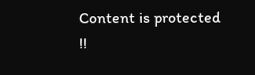Content is protected !!